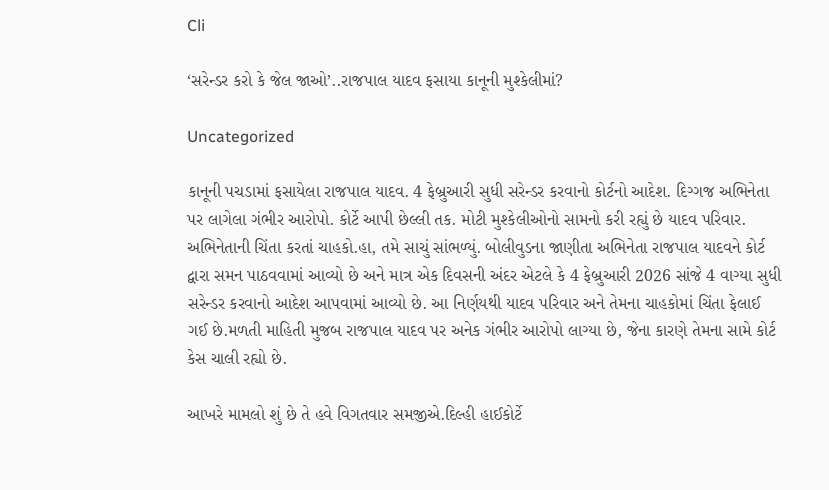Cli

‘સરેન્ડર કરો કે જેલ જાઓ’..રાજપાલ યાદવ ફસાયા કાનૂની મુશ્કેલીમાં?

Uncategorized

કાનૂની પચડામાં ફસાયેલા રાજપાલ યાદવ. 4 ફેબ્રુઆરી સુધી સરેન્ડર કરવાનો કોર્ટનો આદેશ. દિગ્ગજ અભિનેતા પર લાગેલા ગંભીર આરોપો. કોર્ટે આપી છેલ્લી તક. મોટી મુશ્કેલીઓનો સામનો કરી રહ્યું છે યાદવ પરિવાર. અભિનેતાની ચિંતા કરતાં ચાહકો.હા, તમે સાચું સાંભળ્યું. બોલીવુડના જાણીતા અભિનેતા રાજપાલ યાદવને કોર્ટ દ્વારા સમન પાઠવવામાં આવ્યો છે અને માત્ર એક દિવસની અંદર એટલે કે 4 ફેબ્રુઆરી 2026 સાંજે 4 વાગ્યા સુધી સરેન્ડર કરવાનો આદેશ આપવામાં આવ્યો છે. આ નિર્ણયથી યાદવ પરિવાર અને તેમના ચાહકોમાં ચિંતા ફેલાઈ ગઈ છે.મળતી માહિતી મુજબ રાજપાલ યાદવ પર અનેક ગંભીર આરોપો લાગ્યા છે, જેના કારણે તેમના સામે કોર્ટ કેસ ચાલી રહ્યો છે.

આખરે મામલો શું છે તે હવે વિગતવાર સમજીએ.દિલ્હી હાઈકોર્ટે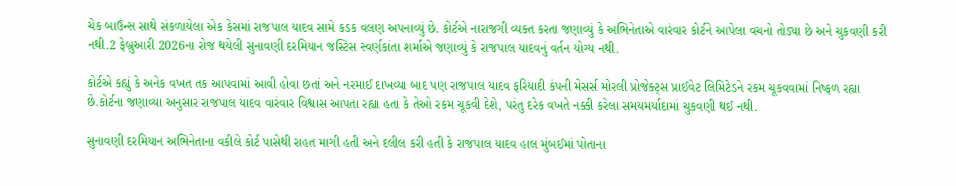ચેક બાઉન્સ સાથે સંકળાયેલા એક કેસમાં રાજપાલ યાદવ સામે કડક વલણ અપનાવ્યું છે. કોર્ટએ નારાજગી વ્યક્ત કરતા જણાવ્યું કે અભિનેતાએ વારંવાર કોર્ટને આપેલા વચનો તોડ્યા છે અને ચુકવણી કરી નથી.2 ફેબ્રુઆરી 2026ના રોજ થયેલી સુનાવણી દરમિયાન જસ્ટિસ સ્વર્ણકાંતા શર્માએ જણાવ્યું કે રાજપાલ યાદવનું વર્તન યોગ્ય નથી.

કોર્ટએ કહ્યું કે અનેક વખત તક આપવામાં આવી હોવા છતાં અને નરમાઈ દાખવ્યા બાદ પણ રાજપાલ યાદવ ફરિયાદી કંપની મેસર્સ મોરલી પ્રોજેક્ટ્સ પ્રાઈવેટ લિમિટેડને રકમ ચૂકવવામાં નિષ્ફળ રહ્યા છે.કોર્ટના જણાવ્યા અનુસાર રાજપાલ યાદવ વારંવાર વિશ્વાસ આપતા રહ્યા હતા કે તેઓ રકમ ચૂકવી દેશે, પરંતુ દરેક વખતે નક્કી કરેલા સમયમર્યાદામાં ચુકવણી થઈ નથી.

સુનાવણી દરમિયાન અભિનેતાના વકીલે કોર્ટ પાસેથી રાહત માગી હતી અને દલીલ કરી હતી કે રાજપાલ યાદવ હાલ મુંબઈમાં પોતાના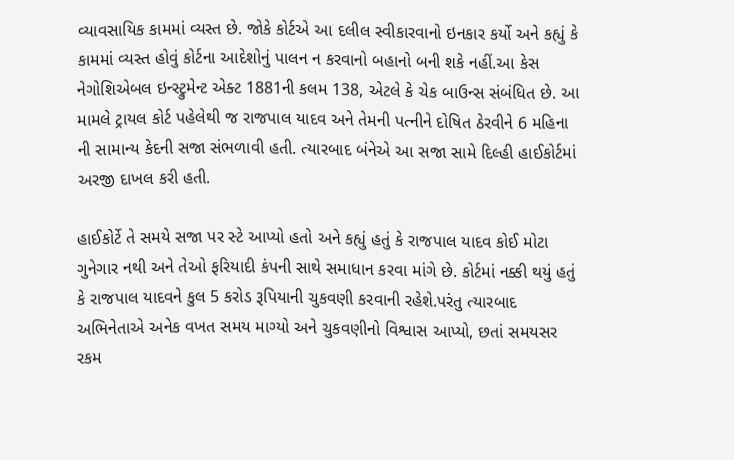વ્યાવસાયિક કામમાં વ્યસ્ત છે. જોકે કોર્ટએ આ દલીલ સ્વીકારવાનો ઇનકાર કર્યો અને કહ્યું કે કામમાં વ્યસ્ત હોવું કોર્ટના આદેશોનું પાલન ન કરવાનો બહાનો બની શકે નહીં.આ કેસ નેગોશિએબલ ઇન્સ્ટ્રુમેન્ટ એક્ટ 1881ની કલમ 138, એટલે કે ચેક બાઉન્સ સંબંધિત છે. આ મામલે ટ્રાયલ કોર્ટ પહેલેથી જ રાજપાલ યાદવ અને તેમની પત્નીને દોષિત ઠેરવીને 6 મહિના ની સામાન્ય કેદની સજા સંભળાવી હતી. ત્યારબાદ બંનેએ આ સજા સામે દિલ્હી હાઈકોર્ટમાં અરજી દાખલ કરી હતી.

હાઈકોર્ટે તે સમયે સજા પર સ્ટે આપ્યો હતો અને કહ્યું હતું કે રાજપાલ યાદવ કોઈ મોટા ગુનેગાર નથી અને તેઓ ફરિયાદી કંપની સાથે સમાધાન કરવા માંગે છે. કોર્ટમાં નક્કી થયું હતું કે રાજપાલ યાદવને કુલ 5 કરોડ રૂપિયાની ચુકવણી કરવાની રહેશે.પરંતુ ત્યારબાદ અભિનેતાએ અનેક વખત સમય માગ્યો અને ચુકવણીનો વિશ્વાસ આપ્યો, છતાં સમયસર રકમ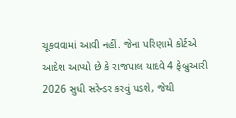ચૂકવવામાં આવી નહીં. જેના પરિણામે કોર્ટએ આદેશ આપ્યો છે કે રાજપાલ યાદવે 4 ફેબ્રુઆરી 2026 સુધી સરેન્ડર કરવું પડશે, જેથી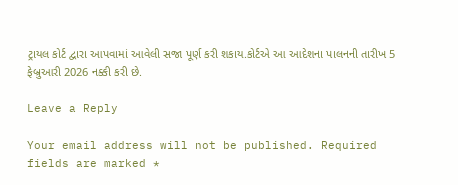ટ્રાયલ કોર્ટ દ્વારા આપવામાં આવેલી સજા પૂર્ણ કરી શકાય.કોર્ટએ આ આદેશના પાલનની તારીખ 5 ફેબ્રુઆરી 2026 નક્કી કરી છે.

Leave a Reply

Your email address will not be published. Required fields are marked *